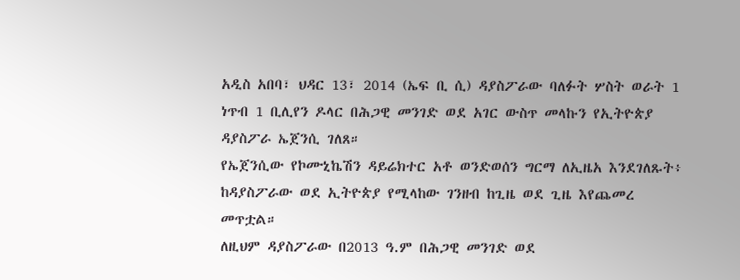አዲስ አበባ፣ ህዳር 13፣ 2014 (ኤፍ ቢ ሲ) ዳያስፖራው ባለፉት ሦስት ወራት 1 ነጥብ 1 ቢሊየን ዶላር በሕጋዊ መንገድ ወደ አገር ውስጥ መላኩን የኢትዮጵያ ዳያስፖራ ኤጀንሲ ገለጸ።
የኤጀንሲው የኮሙኒኬሽን ዳይሬክተር አቶ ወንድወሰን ግርማ ለኢዜአ እንደገለጹት፥ ከዳያስፖራው ወደ ኢትዮጵያ የሚላከው ገንዘብ ከጊዜ ወደ ጊዜ እየጨመረ መጥቷል።
ለዚህም ዳያስፖራው በ2013 ዓ.ም በሕጋዊ መንገድ ወደ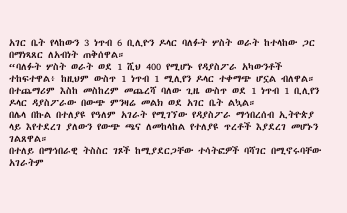አገር ቤት የላከውን 3 ነጥብ 6 ቢሊዮን ዶላር ባለፉት ሦስት ወራት ከተላከው ጋር በማነጻጸር ለአብነት ጠቅሰዋል።
“ባለፉት ሦስት ወራት ወደ 1 ሺህ 400 የሚሆኑ የዳያስፖራ አካውንቶች ተከፍተዋል፥ ከዚህም ውስጥ 1 ነጥብ 1 ሚሊየን ዶላር ተቀማጭ ሆኗል ብለዋል።
በተጨማሪም እስከ መስከረም መጨረሻ ባለው ጊዜ ውስጥ ወደ 1 ነጥብ 1 ቢሊየን ዶላር ዳያስፖራው በውጭ ምንዛሬ መልክ ወደ አገር ቤት ልኳል።
በሌላ በኩል በተለያዩ የዓለም አገራት የሚገኘው የዳያስፖራ ማኅበረሰብ ኢትዮጵያ ላይ እየተደረገ ያለውን የውጭ ጫና ለመከላከል የተለያዩ ጥረቶች እያደረገ መሆኑን ገልጸዋል።
በተለይ በማኅበራዊ ትስስር ገጾች ከሚያደርጋቸው ተሳትፎዎች ባሻገር በሚኖሩባቸው አገራትም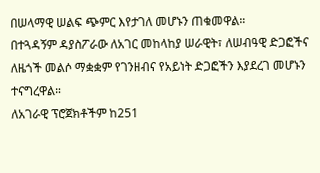በሠላማዊ ሠልፍ ጭምር እየታገለ መሆኑን ጠቁመዋል።
በተጓዳኝም ዳያስፖራው ለአገር መከላከያ ሠራዊት፣ ለሠብዓዊ ድጋፎችና ለዜጎች መልሶ ማቋቋም የገንዘብና የአይነት ድጋፎችን እያደረገ መሆኑን ተናግረዋል።
ለአገራዊ ፕሮጀክቶችም ከ251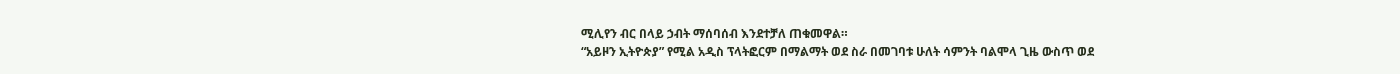ሚሊየን ብር በላይ ኃብት ማሰባሰብ እንደተቻለ ጠቁመዋል።
“አይዞን ኢትዮጵያ” የሚል አዲስ ፕላትፎርም በማልማት ወደ ስራ በመገባቱ ሁለት ሳምንት ባልሞላ ጊዜ ውስጥ ወደ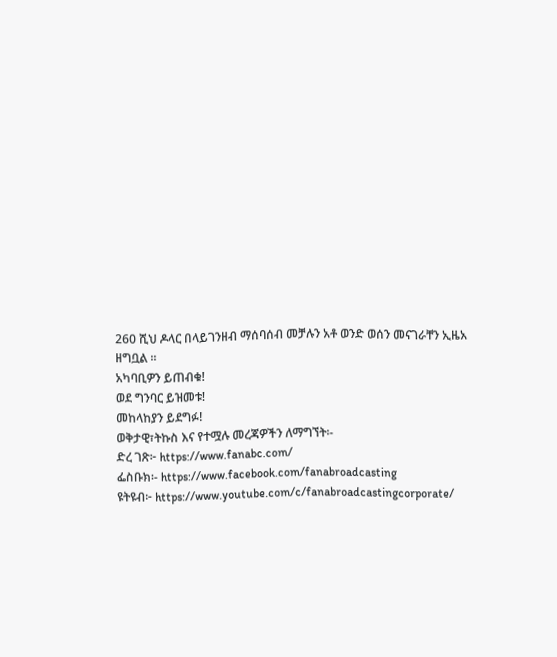260 ሺህ ዶላር በላይገንዘብ ማሰባሰብ መቻሉን አቶ ወንድ ወሰን መናገራቸን ኢዜአ ዘግቧል ፡፡
አካባቢዎን ይጠብቁ!
ወደ ግንባር ይዝመቱ!
መከላከያን ይደግፉ!
ወቅታዊ፣ትኩስ እና የተሟሉ መረጃዎችን ለማግኘት፡-
ድረ ገጽ፦ https://www.fanabc.com/
ፌስቡክ፡- https://www.facebook.com/fanabroadcasting
ዩትዩብ፦ https://www.youtube.com/c/fanabroadcastingcorporate/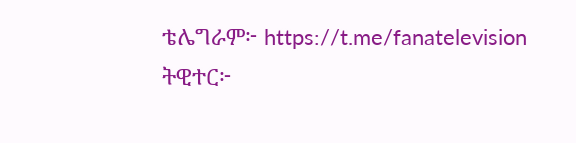ቴሌግራም፦ https://t.me/fanatelevision
ትዊተር፦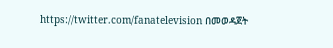https://twitter.com/fanatelevision በመወዳጀት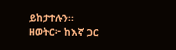ይከታተሉን፡፡
ዘወትር፦ ከእኛ ጋር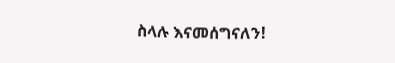ስላሉ እናመሰግናለን!